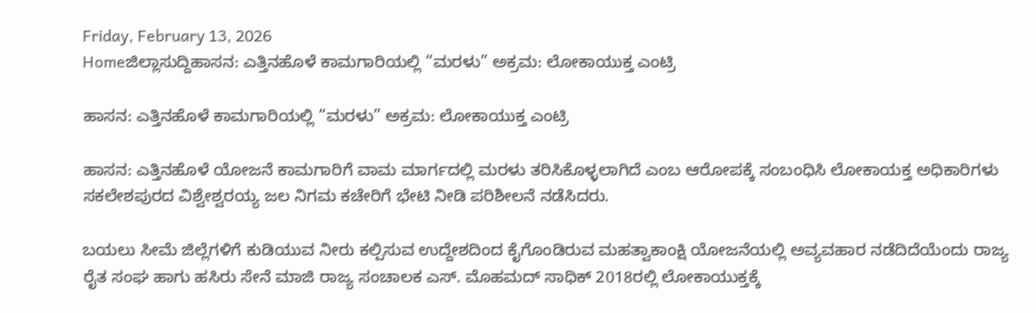Friday, February 13, 2026
Homeಜಿಲ್ಲಾಸುದ್ದಿಹಾಸನ: ಎತ್ತಿನಹೊಳೆ ಕಾಮಗಾರಿಯಲ್ಲಿ “ಮರಳು” ಅಕ್ರಮ: ಲೋಕಾಯುಕ್ತ ಎಂಟ್ರಿ

ಹಾಸನ: ಎತ್ತಿನಹೊಳೆ ಕಾಮಗಾರಿಯಲ್ಲಿ “ಮರಳು” ಅಕ್ರಮ: ಲೋಕಾಯುಕ್ತ ಎಂಟ್ರಿ

ಹಾಸನ: ಎತ್ತಿನಹೊಳೆ ಯೋಜನೆ ಕಾಮಗಾರಿಗೆ ವಾಮ ಮಾರ್ಗದಲ್ಲಿ ಮರಳು ತರಿಸಿಕೊಳ್ಳಲಾಗಿದೆ ಎಂಬ ಆರೋಪಕ್ಕೆ ಸಂಬಂಧಿಸಿ ಲೋಕಾಯಕ್ತ ಅಧಿಕಾರಿಗಳು ಸಕಲೇಶಪುರದ ವಿಶ್ವೇಶ್ವರಯ್ಯ ಜಲ ನಿಗಮ ಕಚೇರಿಗೆ ಭೇಟಿ ನೀಡಿ ಪರಿಶೀಲನೆ ನಡೆಸಿದರು.

ಬಯಲು ಸೀಮೆ ಜಿಲ್ಲೆಗಳಿಗೆ ಕುಡಿಯುವ ನೀರು ಕಲ್ಪಿಸುವ ಉದ್ದೇಶದಿಂದ ಕೈಗೊಂಡಿರುವ ಮಹತ್ವಾಕಾಂಕ್ಷಿ ಯೋಜನೆಯಲ್ಲಿ ಅವ್ಯವಹಾರ ನಡೆದಿದೆಯೆಂದು ರಾಜ್ಯ ರೈತ ಸಂಘ ಹಾಗು ಹಸಿರು ಸೇನೆ ಮಾಜಿ ರಾಜ್ಯ ಸಂಚಾಲಕ ಎಸ್‌‍. ಮೊಹಮದ್‌ ಸಾಧಿಕ್‌ 2018ರಲ್ಲಿ ಲೋಕಾಯುಕ್ತಕ್ಕೆ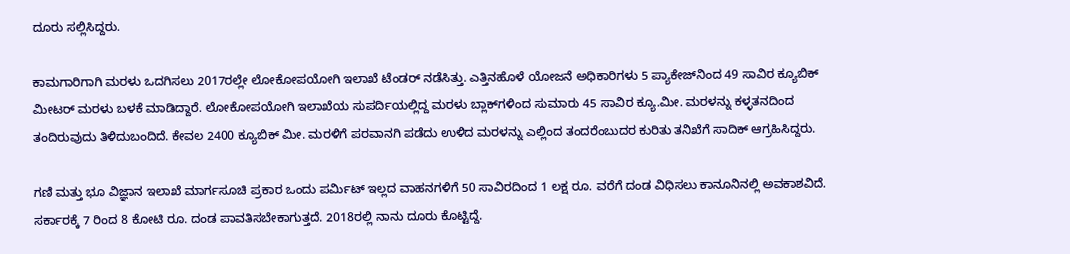ದೂರು ಸಲ್ಲಿಸಿದ್ದರು.

ಕಾಮಗಾರಿಗಾಗಿ ಮರಳು ಒದಗಿಸಲು 2017ರಲ್ಲೇ ಲೋಕೋಪಯೋಗಿ ಇಲಾಖೆ ಟೆಂಡರ್‌ ನಡೆಸಿತ್ತು. ಎತ್ತಿನಹೊಳೆ ಯೋಜನೆ ಅಧಿಕಾರಿಗಳು 5 ಪ್ಯಾಕೇಜ್‌ನಿಂದ 49 ಸಾವಿರ ಕ್ಯೂಬಿಕ್‌ ಮೀಟರ್‌ ಮರಳು ಬಳಕೆ ಮಾಡಿದ್ದಾರೆ. ಲೋಕೋಪಯೋಗಿ ಇಲಾಖೆಯ ಸುಪರ್ದಿಯಲ್ಲಿದ್ದ ಮರಳು ಬ್ಲಾಕ್‌ಗಳಿಂದ ಸುಮಾರು 45 ಸಾವಿರ ಕ್ಯೂ.ಮೀ. ಮರಳನ್ನು ಕಳ್ಳತನದಿಂದ ತಂದಿರುವುದು ತಿಳಿದುಬಂದಿದೆ. ಕೇವಲ 2400 ಕ್ಯೂಬಿಕ್‌ ಮೀ. ಮರಳಿಗೆ ಪರವಾನಗಿ ಪಡೆದು ಉಳಿದ ಮರಳನ್ನು ಎಲ್ಲಿಂದ ತಂದರೆಂಬುದರ ಕುರಿತು ತನಿಖೆಗೆ ಸಾದಿಕ್‌ ಆಗ್ರಹಿಸಿದ್ದರು.

ಗಣಿ ಮತ್ತು ಭೂ ವಿಜ್ಞಾನ ಇಲಾಖೆ ಮಾರ್ಗಸೂಚಿ ಪ್ರಕಾರ ಒಂದು ಪರ್ಮಿಟ್‌ ಇಲ್ಲದ ವಾಹನಗಳಿಗೆ 50 ಸಾವಿರದಿಂದ 1 ಲಕ್ಷ ರೂ. ವರೆಗೆ ದಂಡ ವಿಧಿಸಲು ಕಾನೂನಿನಲ್ಲಿ ಅವಕಾಶವಿದೆ. ಸರ್ಕಾರಕ್ಕೆ 7 ರಿಂದ 8 ಕೋಟಿ ರೂ. ದಂಡ ಪಾವತಿಸಬೇಕಾಗುತ್ತದೆ. 2018ರಲ್ಲಿ ನಾನು ದೂರು ಕೊಟ್ಟಿದ್ದೆ.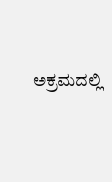ಅಕ್ರಮದಲ್ಲಿ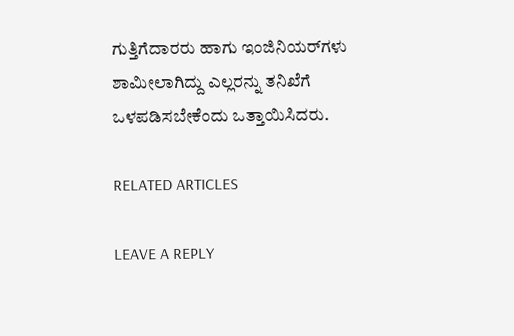ಗುತ್ತಿಗೆದಾರರು ಹಾಗು ಇಂಜಿನಿಯರ್‌ಗಳು ಶಾಮೀಲಾಗಿದ್ದು ಎಲ್ಲರನ್ನು ತನಿಖೆಗೆ ಒಳಪಡಿಸಬೇಕೆಂದು ಒತ್ತಾಯಿಸಿದರು.

RELATED ARTICLES

LEAVE A REPLY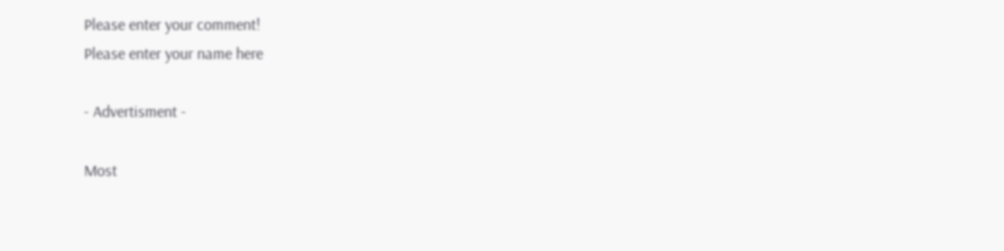Please enter your comment!
Please enter your name here

- Advertisment -

Most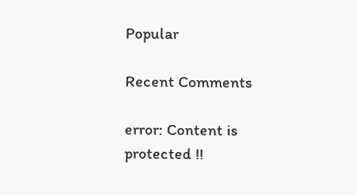Popular

Recent Comments

error: Content is protected !!